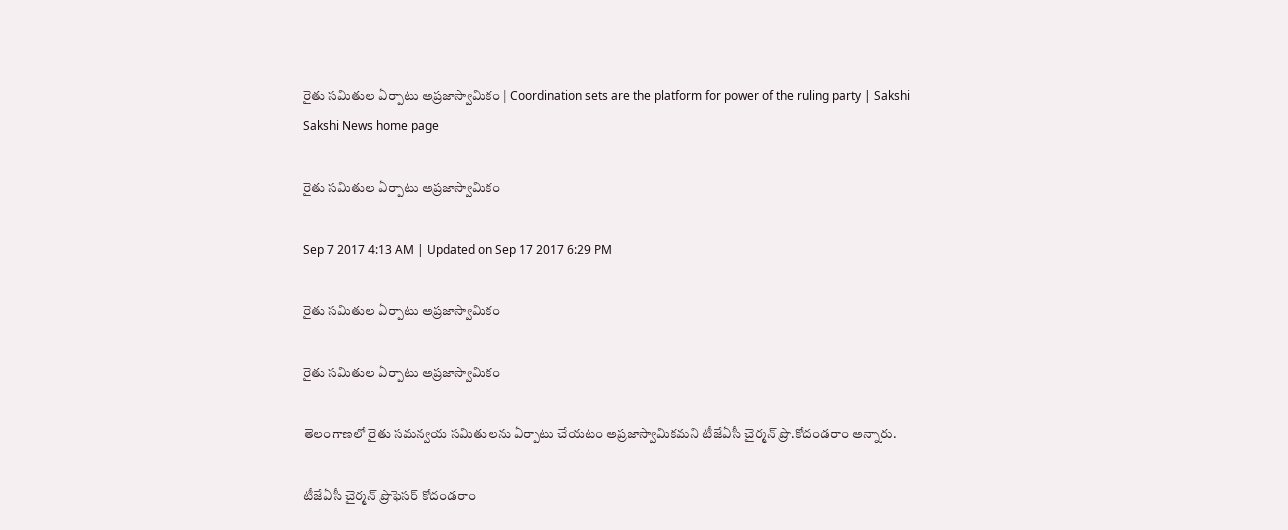రైతు సమితుల ఏర్పాటు అప్రజాస్వామికం | Coordination sets are the platform for power of the ruling party | Sakshi
Sakshi News home page

రైతు సమితుల ఏర్పాటు అప్రజాస్వామికం

Sep 7 2017 4:13 AM | Updated on Sep 17 2017 6:29 PM

రైతు సమితుల ఏర్పాటు అప్రజాస్వామికం

రైతు సమితుల ఏర్పాటు అప్రజాస్వామికం

తెలంగాణలో రైతు సమన్వయ సమితులను ఏర్పాటు చేయటం అప్రజాస్వామికమని టీజేఏసీ చైర్మన్‌ ప్రొ.కోదండరాం అన్నారు.

టీజేఏసీ చైర్మన్‌ ప్రొఫెసర్‌ కోదండరాం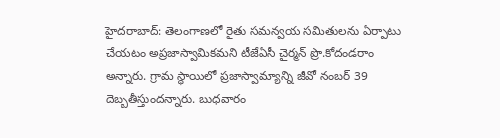హైదరాబాద్‌: తెలంగాణలో రైతు సమన్వయ సమితులను ఏర్పాటు చేయటం అప్రజాస్వామికమని టీజేఏసీ చైర్మన్‌ ప్రొ.కోదండరాం అన్నారు. గ్రామ స్థాయిలో ప్రజాస్వామ్యాన్ని జీవో నంబర్‌ 39 దెబ్బతీస్తుందన్నారు. బుధవారం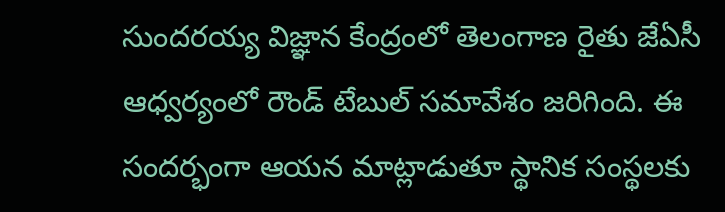సుందరయ్య విజ్ఞాన కేంద్రంలో తెలంగాణ రైతు జేఏసీ ఆధ్వర్యంలో రౌండ్‌ టేబుల్‌ సమావేశం జరిగింది. ఈ సందర్భంగా ఆయన మాట్లాడుతూ స్థానిక సంస్థలకు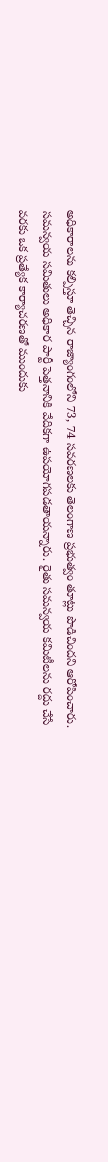అధికారాలను కల్పిస్తూ తెచ్చిన రాజ్యాంగంలోని 73, 74 సవరణలకు తెలంగాణ ప్రభుత్వం తూట్లు పొడిచిందని ఆరోపించారు. సమన్వయ సమితులు అధికార పార్టీ పెత్తనానికి వేదికగా ఉపయోగపడతాయన్నారు. రైతు సమన్వయ కమిటీలను రద్దు చేసే వరకు ఒక ప్రత్యేక కార్యాచరణతో ముందుకు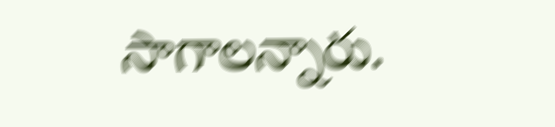సాగాలన్నారు.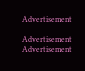Advertisement

Advertisement
Advertisement